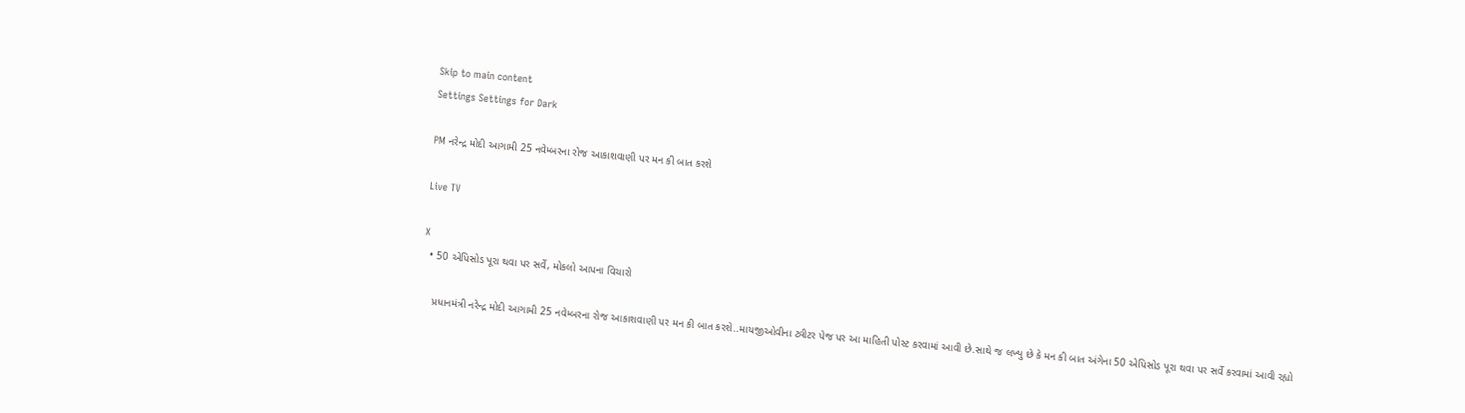Skip to main content
Settings Settings for Dark

PM નરેન્દ્ર મોદી આગામી 25 નવેમ્બરના રોજ આકાશવાણી પર મન કી બાત કરશે

Live TV

X
  • 50 એપિસોડ પૂરા થવા પર સર્વે, મોકલો આપના વિચારો

    પ્રધાનમંત્રી નરેન્દ્ર મોદી આગામી 25 નવેમ્બરના રોજ આકાશવાણી પર મન કી બાત કરશે..માયજીઓવીના ટ્વીટર પેજ પર આ માહિતી પોસ્ટ કરવામાં આવી છે.સાથે જ લખ્યુ છે કે મન કી બાત અંગેના 50 એપિસોડ પૂરા થવા પર સર્વે કરવામાં આવી રહ્યો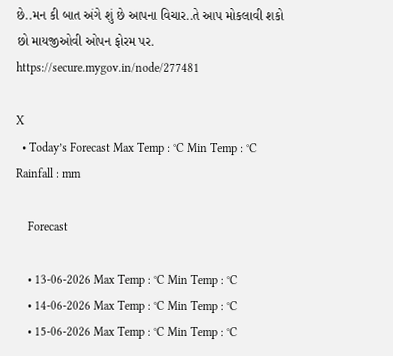છે..મન કી બાત અંગે શું છે આપના વિચાર..તે આપ મોકલાવી શકો છો માયજીઓવી ઓપન ફોરમ પર. https://secure.mygov.in/node/277481

X
  • Today’s Forecast Max Temp : °C Min Temp : °C Rainfall : mm

    Forecast

    • 13-06-2026 Max Temp : °C Min Temp : °C
    • 14-06-2026 Max Temp : °C Min Temp : °C
    • 15-06-2026 Max Temp : °C Min Temp : °C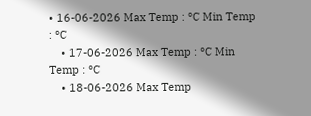• 16-06-2026 Max Temp : °C Min Temp : °C
    • 17-06-2026 Max Temp : °C Min Temp : °C
    • 18-06-2026 Max Temp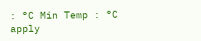: °C Min Temp : °C
apply